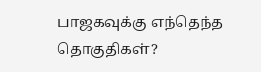பாஜகவுக்கு எந்தெந்த தொகுதிகள்?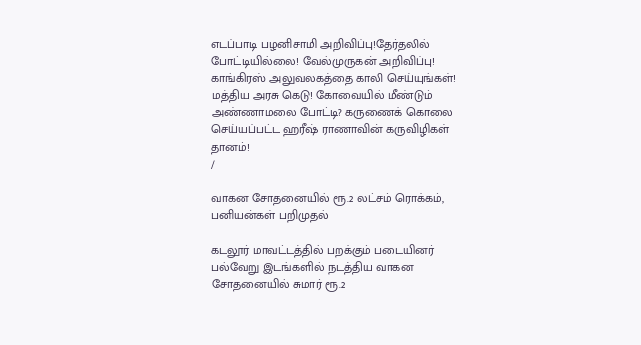எடப்பாடி பழனிசாமி அறிவிப்பு!தேர்தலில் போட்டியில்லை! வேல்முருகன் அறிவிப்பு! காங்கிரஸ் அலுவலகத்தை காலி செய்யுங்கள்! மத்திய அரசு கெடு! கோவையில் மீண்டும் அண்ணாமலை போட்டி? கருணைக் கொலை செய்யப்பட்ட ஹரீஷ் ராணாவின் கருவிழிகள் தானம்!
/

வாகன சோதனையில் ரூ.2 லட்சம் ரொக்கம், பனியன்கள் பறிமுதல்

கடலூர் மாவட்டத்தில் பறக்கும் படையினர் பல்வேறு இடங்களில் நடத்திய வாகன சோதனையில் சுமார் ரூ.2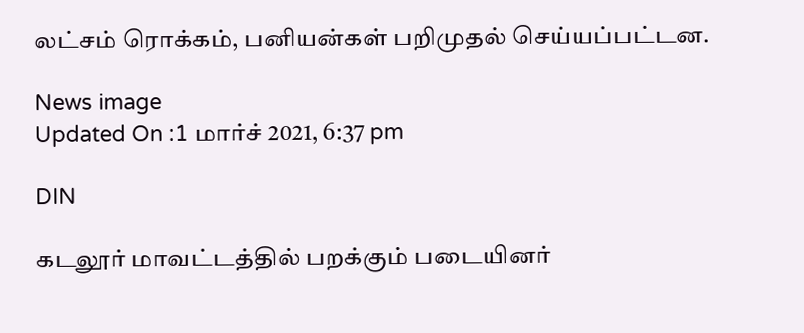லட்சம் ரொக்கம், பனியன்கள் பறிமுதல் செய்யப்பட்டன.

News image
Updated On :1 மார்ச் 2021, 6:37 pm

DIN

கடலூர் மாவட்டத்தில் பறக்கும் படையினர்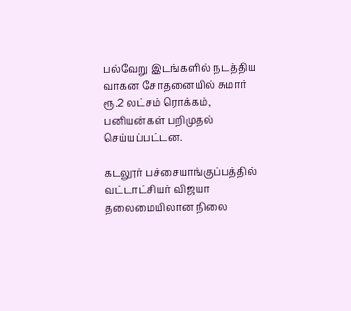பல்வேறு இடங்களில் நடத்திய வாகன சோதனையில் சுமார் ரூ.2 லட்சம் ரொக்கம், பனியன்கள் பறிமுதல் செய்யப்பட்டன.

கடலூர் பச்சையாங்குப்பத்தில் வட்டாட்சியர் விஜயா தலைமையிலான நிலை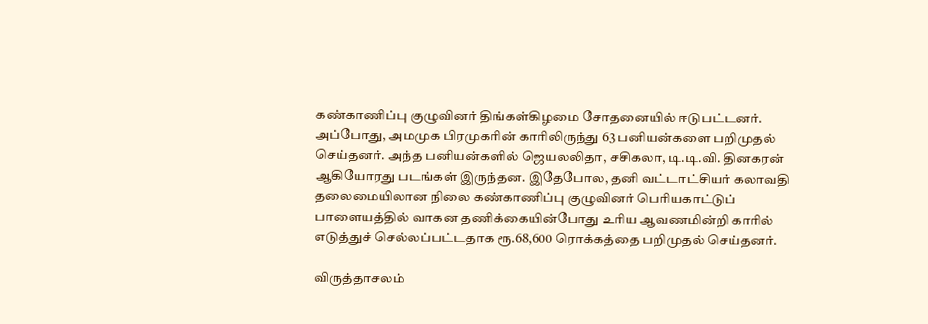கண்காணிப்பு குழுவினர் திங்கள்கிழமை சோதனையில் ஈடுபட்டனர். அப்போது, அமமுக பிரமுகரின் காரிலிருந்து 63 பனியன்களை பறிமுதல் செய்தனர். அந்த பனியன்களில் ஜெயலலிதா, சசிகலா, டி.டி.வி. தினகரன் ஆகியோரது படங்கள் இருந்தன. இதேபோல, தனி வட்டாட்சியர் கலாவதி தலைமையிலான நிலை கண்காணிப்பு குழுவினர் பெரியகாட்டுப் பாளையத்தில் வாகன தணிக்கையின்போது உரிய ஆவணமின்றி காரில் எடுத்துச் செல்லப்பட்டதாக ரூ.68,600 ரொக்கத்தை பறிமுதல் செய்தனர்.

விருத்தாசலம்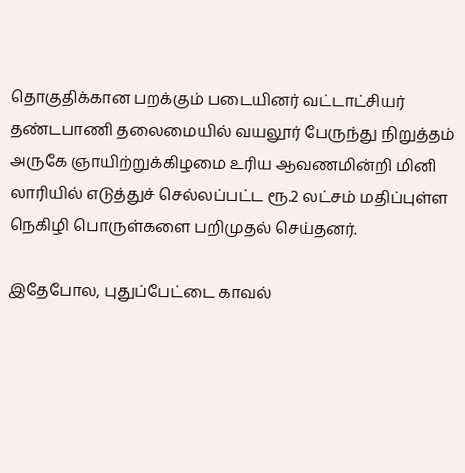தொகுதிக்கான பறக்கும் படையினர் வட்டாட்சியர் தண்டபாணி தலைமையில் வயலூர் பேருந்து நிறுத்தம் அருகே ஞாயிற்றுக்கிழமை உரிய ஆவணமின்றி மினி லாரியில் எடுத்துச் செல்லப்பட்ட ரூ.2 லட்சம் மதிப்புள்ள நெகிழி பொருள்களை பறிமுதல் செய்தனர்.

இதேபோல, புதுப்பேட்டை காவல்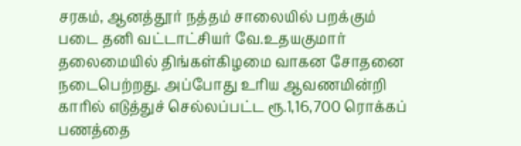சரகம், ஆனத்தூர் நத்தம் சாலையில் பறக்கும் படை தனி வட்டாட்சியர் வே.உதயகுமார் தலைமையில் திங்கள்கிழமை வாகன சோதனை நடைபெற்றது. அப்போது உரிய ஆவணமின்றி காரில் எடுத்துச் செல்லப்பட்ட ரூ.1,16,700 ரொக்கப் பணத்தை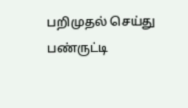பறிமுதல் செய்து பண்ருட்டி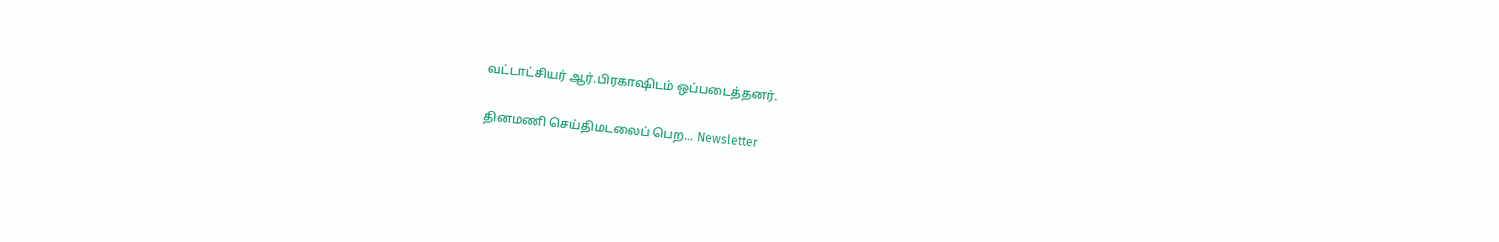வட்டாட்சியர் ஆர்.பிரகாஷிடம் ஒப்படைத்தனர்.

தினமணி செய்திமடலைப் பெற... Newsletter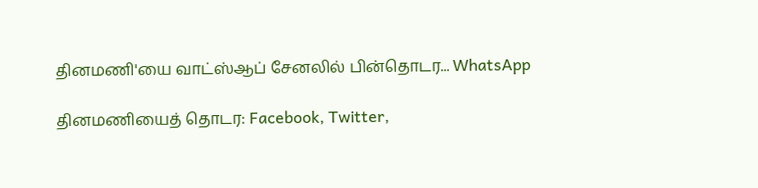தினமணி'யை வாட்ஸ்ஆப் சேனலில் பின்தொடர... WhatsApp

தினமணியைத் தொடர: Facebook, Twitter,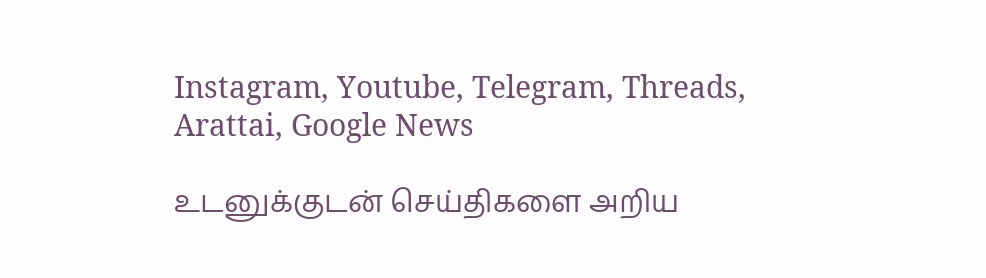Instagram, Youtube, Telegram, Threads, Arattai, Google News

உடனுக்குடன் செய்திகளை அறிய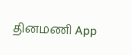தினமணி App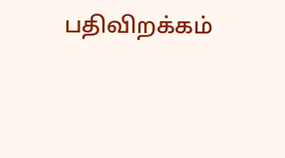பதிவிறக்கம்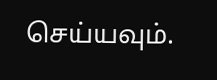செய்யவும்.